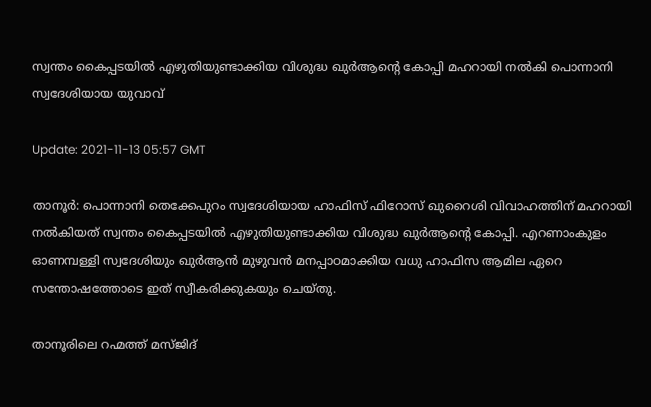സ്വന്തം കൈപ്പടയില്‍ എഴുതിയുണ്ടാക്കിയ വിശുദ്ധ ഖുര്‍ആന്റെ കോപ്പി മഹറായി നല്‍കി പൊന്നാനി സ്വദേശിയായ യുവാവ്

Update: 2021-11-13 05:57 GMT

താനൂര്‍: പൊന്നാനി തെക്കേപുറം സ്വദേശിയായ ഹാഫിസ് ഫിറോസ് ഖുറൈശി വിവാഹത്തിന് മഹറായി നല്‍കിയത് സ്വന്തം കൈപ്പടയില്‍ എഴുതിയുണ്ടാക്കിയ വിശുദ്ധ ഖുര്‍ആന്റെ കോപ്പി. എറണാംകുളം ഓണമ്പള്ളി സ്വദേശിയും ഖുര്‍ആന്‍ മുഴുവന്‍ മനപ്പാഠമാക്കിയ വധു ഹാഫിസ ആമില ഏറെ സന്തോഷത്തോടെ ഇത് സ്വീകരിക്കുകയും ചെയ്തു.

താനൂരിലെ റഹ്മത്ത് മസ്ജിദ്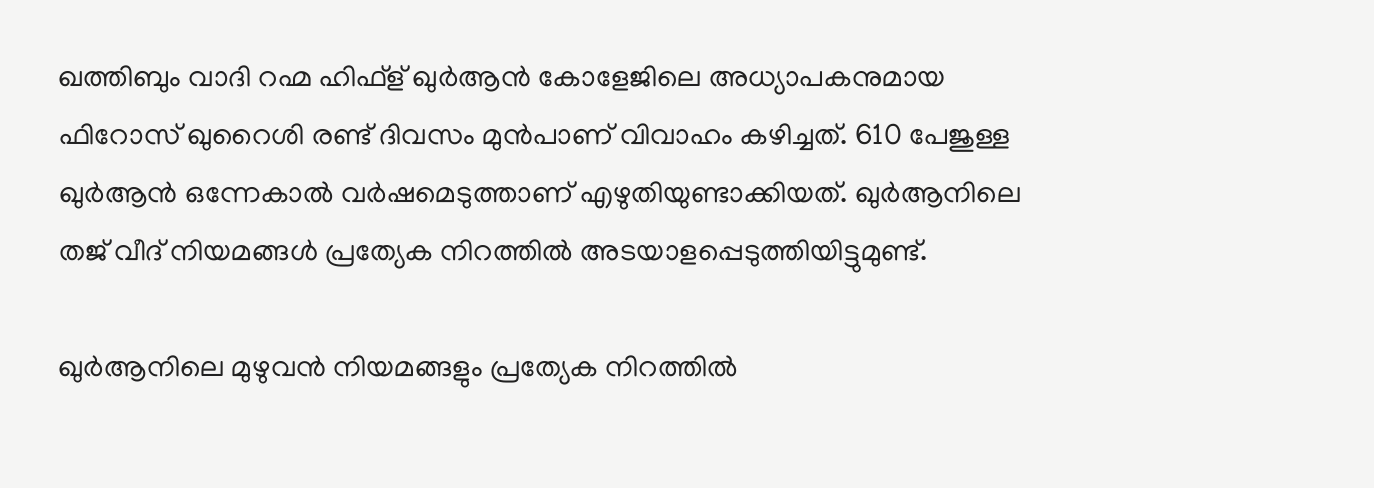ഖത്തിബും വാദി റഹ്മ ഹിഫ്‌ള് ഖുര്‍ആന്‍ കോളേജിലെ അധ്യാപകനുമായ ഫിറോസ് ഖുറൈശി രണ്ട് ദിവസം മുന്‍പാണ് വിവാഹം കഴിച്ചത്. 610 പേജുള്ള ഖുര്‍ആന്‍ ഒന്നേകാല്‍ വര്‍ഷമെടുത്താണ് എഴുതിയുണ്ടാക്കിയത്. ഖുര്‍ആനിലെ തജ് വീദ് നിയമങ്ങള്‍ പ്രത്യേക നിറത്തില്‍ അടയാളപ്പെടുത്തിയിട്ടുമുണ്ട്.

ഖുര്‍ആനിലെ മുഴുവന്‍ നിയമങ്ങളും പ്രത്യേക നിറത്തില്‍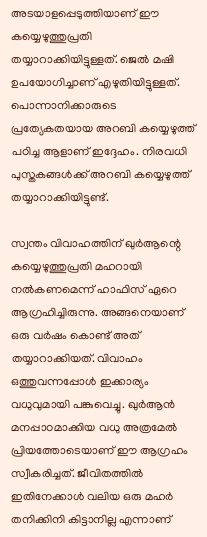അടയാളപ്പെടുത്തിയാണ് ഈ കയ്യെഴുത്തുപ്രതി തയ്യാറാക്കിയിട്ടുള്ളത്. ജെല്‍ മഷി ഉപയോഗിച്ചാണ് എഴുതിയിട്ടുള്ളത്. പൊന്നാനിക്കാരുടെ പ്രത്യേകതയായ അറബി കയ്യെഴുത്ത് പഠിച്ച ആളാണ് ഇദ്ദേഹം. നിരവധി പുസ്തകങ്ങള്‍ക്ക് അറബി കയ്യെഴുത്ത് തയ്യാറാക്കിയിട്ടുണ്ട്.

സ്വന്തം വിവാഹത്തിന് ഖുര്‍ആന്റെ കയ്യെഴുത്തുപ്രതി മഹറായി നല്‍കണമെന്ന് ഹാഫിസ് ഏറെ ആഗ്രഹിച്ചിരുന്നു. അങ്ങനെയാണ് ഒരു വര്‍ഷം കൊണ്ട് അത് തയ്യാറാക്കിയത്. വിവാഹം ഒത്തുവന്നപ്പോള്‍ ഇക്കാര്യം വധുവുമായി പങ്കുവെച്ചു. ഖുര്‍ആന്‍ മനപ്പാഠമാക്കിയ വധു അത്രമേല്‍ പ്രിയത്തോടെയാണ് ഈ ആഗ്രഹം സ്വീകരിച്ചത്. ജീവിതത്തില്‍ ഇതിനേക്കാള്‍ വലിയ ഒരു മഹര്‍ തനിക്കിനി കിട്ടാനില്ല എന്നാണ്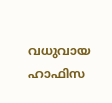വധുവായ ഹാഫിസ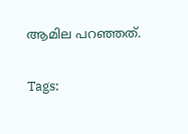ആമില പറഞ്ഞത്.

Tags: